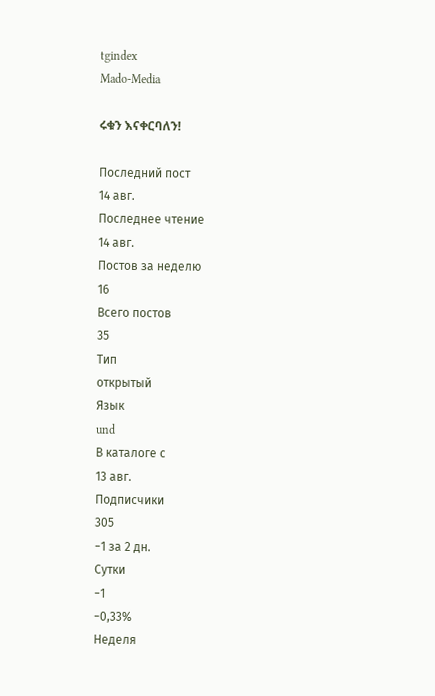tgindex
Mado-Media

ሩቁን እናቀርባለን!

Последний пост
14 авг.
Последнее чтение
14 авг.
Постов за неделю
16
Всего постов
35
Тип
открытый
Язык
und
В каталоге с
13 авг.
Подписчики
305
−1 за 2 дн.
Сутки
−1
−0,33%
Неделя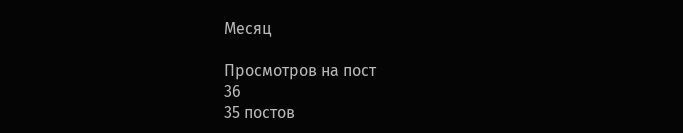Месяц

Просмотров на пост
36
35 постов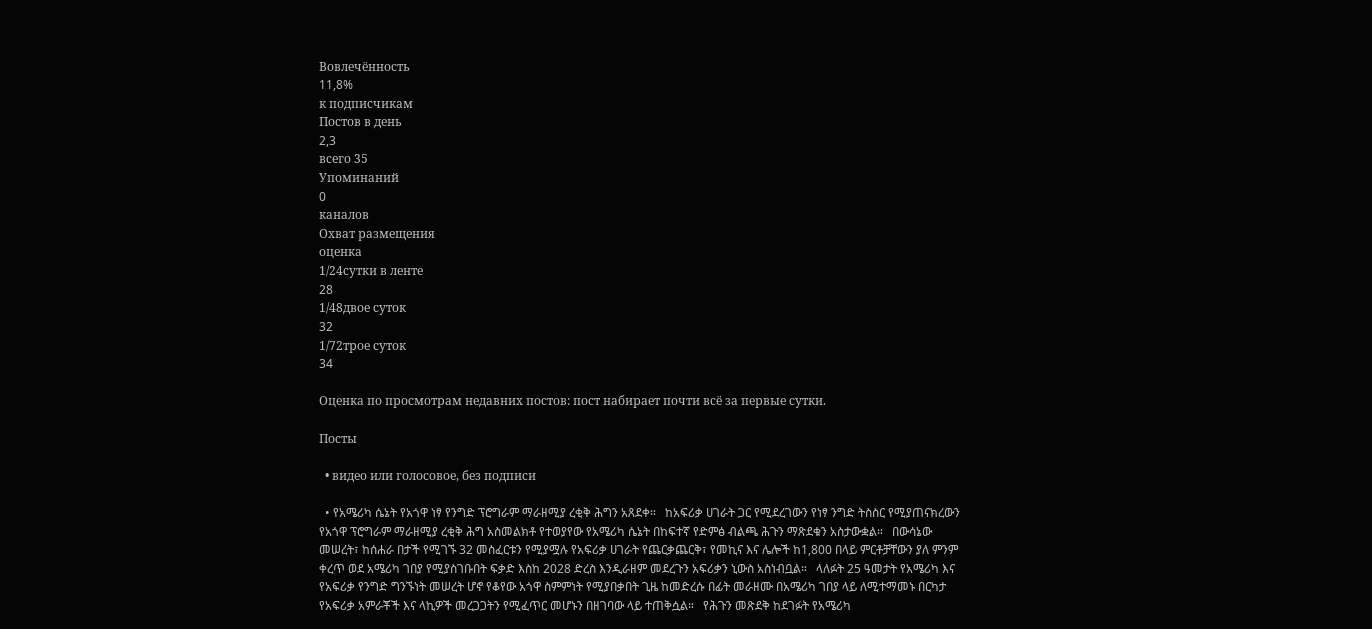Вовлечённость
11,8%
к подписчикам
Постов в день
2,3
всего 35
Упоминаний
0
каналов
Охват размещения
оценка
1/24сутки в ленте
28
1/48двое суток
32
1/72трое суток
34

Оценка по просмотрам недавних постов: пост набирает почти всё за первые сутки.

Посты

  • видео или голосовое, без подписи

  • የአሜሪካ ሴኔት የአጎዋ ነፃ የንግድ ፕሮግራም ማራዘሚያ ረቂቅ ሕግን አጸደቀ።   ከአፍሪቃ ሀገራት ጋር የሚደረገውን የነፃ ንግድ ትስስር የሚያጠናክረውን የአጎዋ ፕሮግራም ማራዘሚያ ረቂቅ ሕግ አስመልክቶ የተወያየው የአሜሪካ ሴኔት በከፍተኛ የድምፅ ብልጫ ሕጉን ማጽደቁን አስታውቋል።   በውሳኔው መሠረት፣ ከሰሐራ በታች የሚገኙ 32 መስፈርቱን የሚያሟሉ የአፍሪቃ ሀገራት የጨርቃጨርቅ፣ የመኪና እና ሌሎች ከ1,800 በላይ ምርቶቻቸውን ያለ ምንም ቀረጥ ወደ አሜሪካ ገበያ የሚያስገቡበት ፍቃድ እስከ 2028 ድረስ እንዲራዘም መደረጉን አፍሪቃን ኒውስ አስነብቧል።   ላለፉት 25 ዓመታት የአሜሪካ እና የአፍሪቃ የንግድ ግንኙነት መሠረት ሆኖ የቆየው አጎዋ ስምምነት የሚያበቃበት ጊዜ ከመድረሱ በፊት መራዘሙ በአሜሪካ ገበያ ላይ ለሚተማመኑ በርካታ የአፍሪቃ አምራቾች እና ላኪዎች መረጋጋትን የሚፈጥር መሆኑን በዘገባው ላይ ተጠቅሷል።   የሕጉን መጽደቅ ከደገፉት የአሜሪካ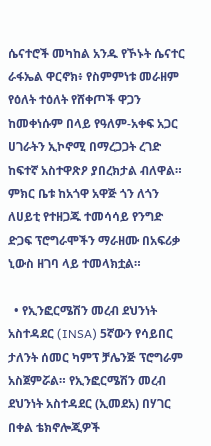ሴናተሮች መካከል አንዱ የኾኑት ሴናተር ራፋኤል ዋርኖክ፥ የስምምነቱ መራዘም የዕለት ተዕለት የሸቀጦች ዋጋን ከመቀነሱም በላይ የዓለም-አቀፍ አጋር ሀገራትን ኢኮኖሚ በማረጋጋት ረገድ ከፍተኛ አስተዋጽዖ ያበረክታል ብለዋል።   ምክር ቤቱ ከአጎዋ አዋጅ ጎን ለጎን ለሀይቲ የተዘጋጁ ተመሳሳይ የንግድ ድጋፍ ፕሮግራሞችን ማራዘሙ በአፍሪቃ ኒውስ ዘገባ ላይ ተመላክቷል።

  • የኢንፎርሜሽን መረብ ደህንነት አስተዳደር (INSA) 5ኛውን የሳይበር ታለንት ሰመር ካምፕ ቻሌንጅ ፕሮግራም አስጀምሯል። የኢንፎርሜሽን መረብ ደህንነት አስተዳደር (ኢመደአ) በሃገር በቀል ቴክኖሎጂዎች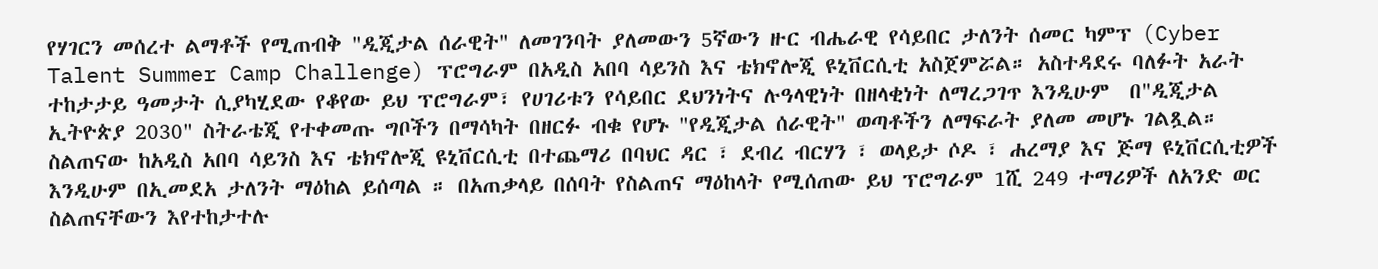የሃገርን መሰረተ ልማቶች የሚጠብቅ "ዲጂታል ሰራዊት" ለመገንባት ያለመውን 5ኛውን ዙር ብሔራዊ የሳይበር ታለንት ሰመር ካምፕ (Cyber Talent Summer Camp Challenge) ፕሮግራም በአዲስ አበባ ሳይንስ እና ቴክኖሎጂ ዩኒቨርሲቲ አስጀምሯል። አስተዳደሩ ባለፉት አራት ተከታታይ ዓመታት ሲያካሂደው የቆየው ይህ ፕሮግራም፣ የሀገሪቱን የሳይበር ደህንነትና ሉዓላዊነት በዘላቂነት ለማረጋገጥ እንዲሁም  በ"ዲጂታል ኢትዮጵያ 2030" ስትራቴጂ የተቀመጡ ግቦችን በማሳካት በዘርፉ ብቁ የሆኑ "የዲጂታል ሰራዊት" ወጣቶችን ለማፍራት ያለመ መሆኑ ገልጿል። ስልጠናው ከአዲስ አበባ ሳይንስ እና ቴክኖሎጂ ዩኒቨርሲቲ በተጨማሪ በባህር ዳር ፣ ደብረ ብርሃን ፣ ወላይታ ሶዶ ፣ ሐረማያ እና ጅማ ዩኒቨርሲቲዎች እንዲሁም በኢመደአ ታለንት ማዕከል ይሰጣል ። በአጠቃላይ በሰባት የስልጠና ማዕከላት የሚሰጠው ይህ ፕሮግራም 1ሺ 249 ተማሪዎች ለአንድ ወር ስልጠናቸውን እየተከታተሉ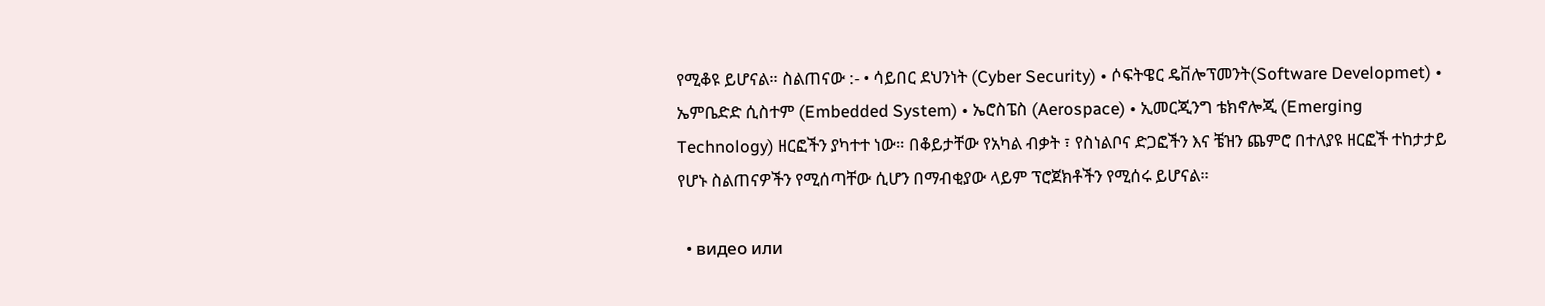የሚቆዩ ይሆናል። ስልጠናው :- • ሳይበር ደህንነት (Cyber Security) • ሶፍትዌር ዴቨሎፕመንት(Software Developmet) • ኤምቤድድ ሲስተም (Embedded System) • ኤሮስፔስ (Aerospace) • ኢመርጂንግ ቴክኖሎጂ (Emerging Technology) ዘርፎችን ያካተተ ነው። በቆይታቸው የአካል ብቃት ፣ የስነልቦና ድጋፎችን እና ቼዝን ጨምሮ በተለያዩ ዘርፎች ተከታታይ የሆኑ ስልጠናዎችን የሚሰጣቸው ሲሆን በማብቂያው ላይም ፕሮጀክቶችን የሚሰሩ ይሆናል።

  • видео или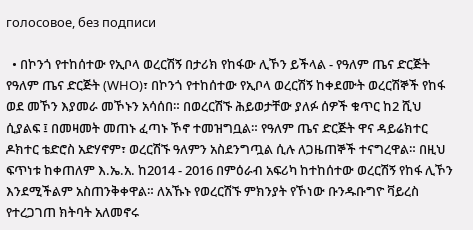голосовое, без подписи

  • በኮንጎ የተከሰተው የኢቦላ ወረርሽኝ በታሪክ የከፋው ሊኾን ይችላል - የዓለም ጤና ድርጅት የዓለም ጤና ድርጅት (WHO)፣ በኮንጎ የተከሰተው የኢቦላ ወረርሽኝ ከቀደሙት ወረርሽኞች የከፋ ወደ መኾን እያመራ መኾኑን አሳሰበ። በወረርሽኙ ሕይወታቸው ያለፉ ሰዎች ቁጥር ከ2 ሺህ ሲያልፍ ፤ በመዛመት መጠኑ ፈጣኑ ኾኖ ተመዝግቧል። የዓለም ጤና ድርጅት ዋና ዳይሬክተር ዶክተር ቴድሮስ አድሃኖም፣ ወረርሽኙ ዓለምን አስደንግጧል ሲሉ ለጋዜጠኞች ተናግረዋል። በዚህ ፍጥነቱ ከቀጠለም እ.ኤ.አ. ከ2014 - 2016 በምዕራብ አፍሪካ ከተከሰተው ወረርሽኝ የከፋ ሊኾን እንደሚችልም አስጠንቅቀዋል። ለአኹኑ የወረርሽኙ ምክንያት የኾነው ቡንዱቡግዮ ቫይረስ የተረጋገጠ ክትባት አለመኖሩ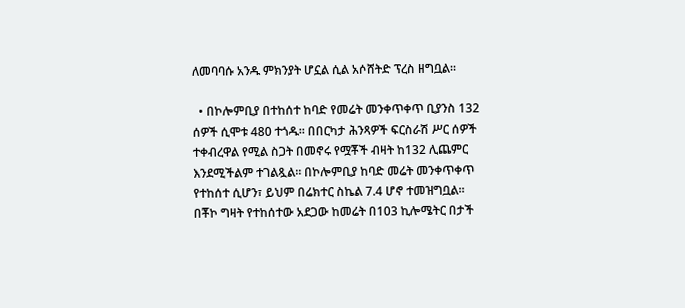ለመባባሱ አንዱ ምክንያት ሆኗል ሲል አሶሸትድ ፕረስ ዘግቧል።

  • በኮሎምቢያ በተከሰተ ከባድ የመሬት መንቀጥቀጥ ቢያንስ 132 ሰዎች ሲሞቱ 480 ተጎዱ። በበርካታ ሕንጻዎች ፍርስራሽ ሥር ሰዎች ተቀብረዋል የሚል ስጋት በመኖሩ የሟቾች ብዛት ከ132 ሊጨምር እንደሚችልም ተገልጿል። በኮሎምቢያ ከባድ መሬት መንቀጥቀጥ የተከሰተ ሲሆን፣ ይህም በሬክተር ስኬል 7.4 ሆኖ ተመዝግቧል። በቾኮ ግዛት የተከሰተው አደጋው ከመሬት በ103 ኪሎሜትር በታች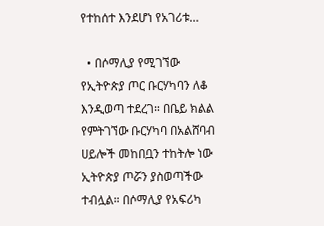የተከሰተ እንደሆነ የአገሪቱ…

  • በሶማሊያ የሚገኘው የኢትዮጵያ ጦር ቡርሃካባን ለቆ እንዲወጣ ተደረገ። በቤይ ክልል የምትገኘው ቡርሃካባ በአልሸባብ ሀይሎች መከበቧን ተከትሎ ነው ኢትዮጵያ ጦሯን ያስወጣችው ተብሏል። በሶማሊያ የአፍሪካ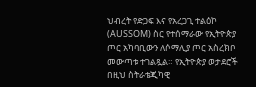ህብረት የድጋፍ እና የአረጋጊ ተልዕኮ (AUSSOM) ስር የተሰማራው የኢትዮጵያ ጦር አካባቢውን ለሶማሊያ ጦር አስረክቦ መውጣቱ ተገልጿል። የኢትዮጵያ ወታደሮች በዚህ ስትራቴጂካዊ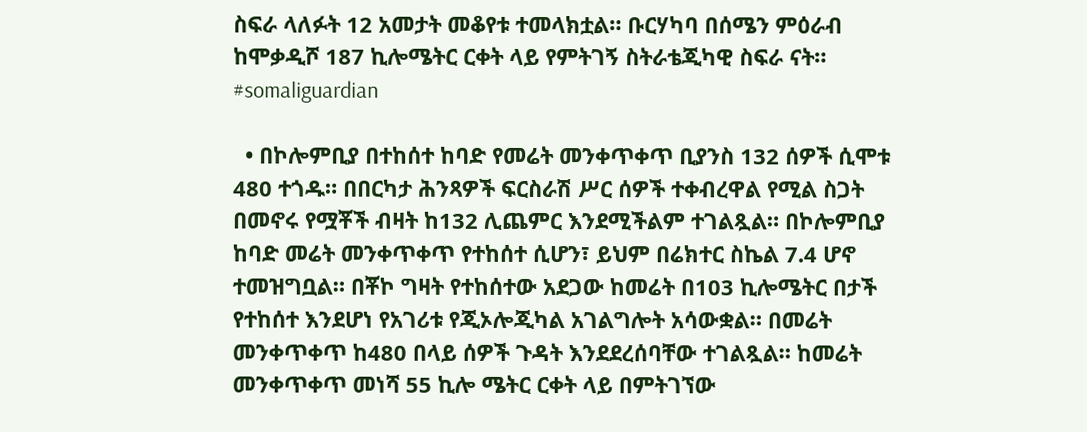ስፍራ ላለፉት 12 አመታት መቆየቱ ተመላክቷል። ቡርሃካባ በሰሜን ምዕራብ ከሞቃዲሾ 187 ኪሎሜትር ርቀት ላይ የምትገኝ ስትራቴጂካዊ ስፍራ ናት። #somaliguardian

  • በኮሎምቢያ በተከሰተ ከባድ የመሬት መንቀጥቀጥ ቢያንስ 132 ሰዎች ሲሞቱ 480 ተጎዱ። በበርካታ ሕንጻዎች ፍርስራሽ ሥር ሰዎች ተቀብረዋል የሚል ስጋት በመኖሩ የሟቾች ብዛት ከ132 ሊጨምር እንደሚችልም ተገልጿል። በኮሎምቢያ ከባድ መሬት መንቀጥቀጥ የተከሰተ ሲሆን፣ ይህም በሬክተር ስኬል 7.4 ሆኖ ተመዝግቧል። በቾኮ ግዛት የተከሰተው አደጋው ከመሬት በ103 ኪሎሜትር በታች የተከሰተ እንደሆነ የአገሪቱ የጂኦሎጂካል አገልግሎት አሳውቋል። በመሬት መንቀጥቀጥ ከ480 በላይ ሰዎች ጉዳት እንደደረሰባቸው ተገልጿል። ከመሬት መንቀጥቀጥ መነሻ 55 ኪሎ ሜትር ርቀት ላይ በምትገኘው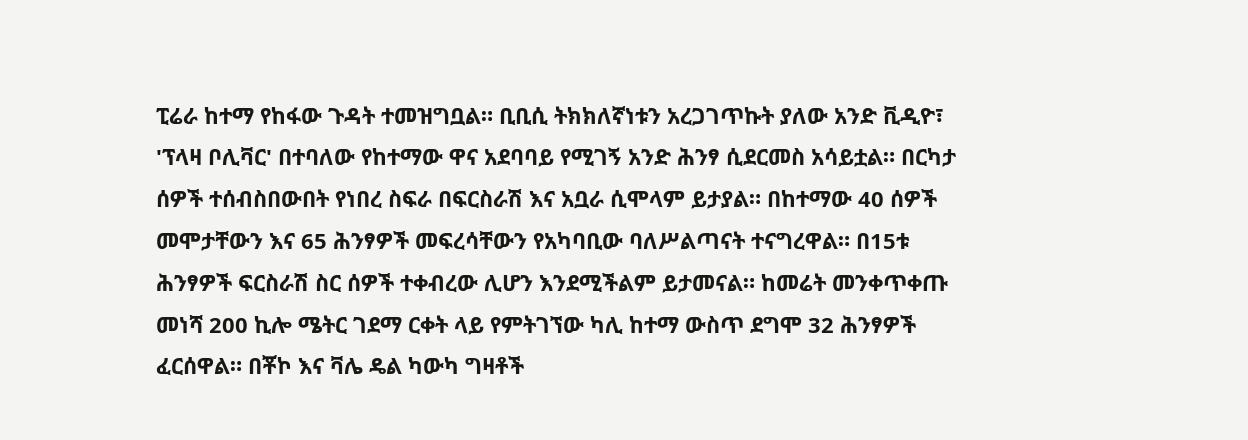ፒሬራ ከተማ የከፋው ጉዳት ተመዝግቧል። ቢቢሲ ትክክለኛነቱን አረጋገጥኩት ያለው አንድ ቪዲዮ፣ 'ፕላዛ ቦሊቫር' በተባለው የከተማው ዋና አደባባይ የሚገኝ አንድ ሕንፃ ሲደርመስ አሳይቷል። በርካታ ሰዎች ተሰብስበውበት የነበረ ስፍራ በፍርስራሽ እና አቧራ ሲሞላም ይታያል። በከተማው 40 ሰዎች መሞታቸውን እና 65 ሕንፃዎች መፍረሳቸውን የአካባቢው ባለሥልጣናት ተናግረዋል። በ15ቱ ሕንፃዎች ፍርስራሽ ስር ሰዎች ተቀብረው ሊሆን እንደሚችልም ይታመናል። ከመሬት መንቀጥቀጡ መነሻ 200 ኪሎ ሜትር ገደማ ርቀት ላይ የምትገኘው ካሊ ከተማ ውስጥ ደግሞ 32 ሕንፃዎች ፈርሰዋል። በቾኮ እና ቫሌ ዴል ካውካ ግዛቶች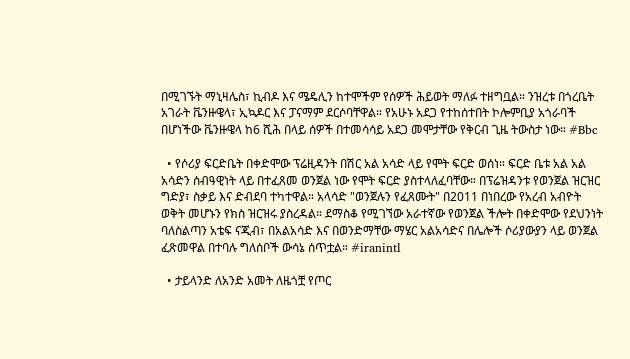በሚገኙት ማኒዛሌስ፣ ኪብዶ እና ሜዴሊን ከተሞችም የሰዎች ሕይወት ማለፉ ተዘግቧል። ንዝረቱ በጎረቤት አገራት ቬንዙዌላ፣ ኢኳዶር እና ፓናማም ደርሶባቸዋል። የአሁኑ አደጋ የተከሰተበት ኮሎምቢያ አጎራባች በሆነችው ቬንዙዌላ ከ6 ሺሕ በላይ ሰዎች በተመሳሳይ አደጋ መሞታቸው የቅርብ ጊዜ ትውስታ ነው። #Bbc

  • የሶሪያ ፍርድቤት በቀድሞው ፕሬዚዳንት በሽር አል አሳድ ላይ የሞት ፍርድ ወሰነ። ፍርድ ቤቱ አል አል አሳድን ሰብዓዊነት ላይ በተፈጸመ ወንጀል ነው የሞት ፍርድ ያስተላለፈባቸው። በፕሬዝዳንቱ የወንጀል ዝርዝር ግድያ፣ ስቃይ እና ድብደባ ተካተዋል። አላሳድ "ወንጀሉን የፈጸሙት" በ2011 በነበረው የአረብ አብዮት ወቅት መሆኑን የክስ ዝርዝሩ ያስረዳል። ደማስቆ የሚገኘው አራተኛው የወንጀል ችሎት በቀድሞው የደህንነት ባለስልጣን አቴፍ ናጂብ፣ በአልአሳድ እና በወንድማቸው ማሄር አልአሳድና በሌሎች ሶሪያውያን ላይ ወንጀል ፈጽመዋል በተባሉ ግለሰቦች ውሳኔ ሰጥቷል። #iranintl

  • ታይላንድ ለአንድ አመት ለዜጎቿ የጦር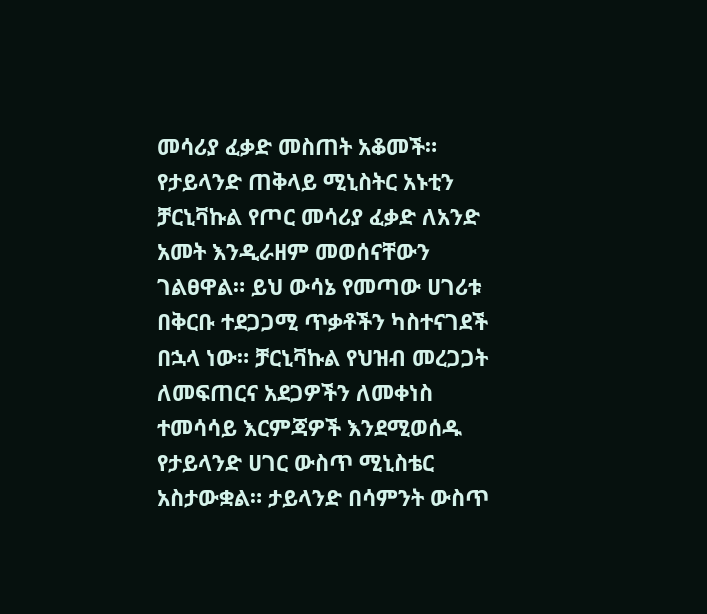መሳሪያ ፈቃድ መስጠት አቆመች። የታይላንድ ጠቅላይ ሚኒስትር አኑቲን ቻርኒቫኩል የጦር መሳሪያ ፈቃድ ለአንድ አመት እንዲራዘም መወሰናቸውን ገልፀዋል። ይህ ውሳኔ የመጣው ሀገሪቱ በቅርቡ ተደጋጋሚ ጥቃቶችን ካስተናገደች በኋላ ነው። ቻርኒቫኩል የህዝብ መረጋጋት ለመፍጠርና አደጋዎችን ለመቀነስ ተመሳሳይ እርምጃዎች እንደሚወሰዱ የታይላንድ ሀገር ውስጥ ሚኒስቴር አስታውቋል። ታይላንድ በሳምንት ውስጥ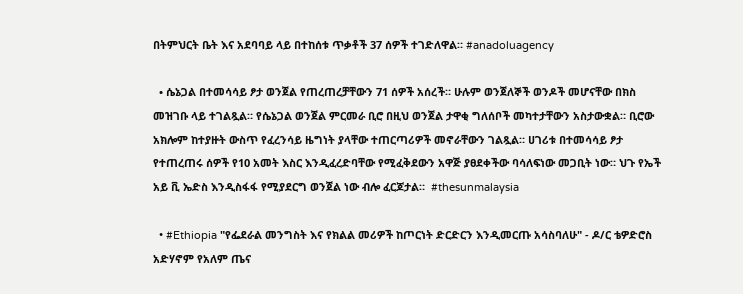በትምህርት ቤት እና አደባባይ ላይ በተከሰቱ ጥቃቶች 37 ሰዎች ተገድለዋል። #anadoluagency

  • ሴኔጋል በተመሳሳይ ፆታ ወንጀል የጠረጠረቻቸውን 71 ሰዎች አሰረች። ሁሉም ወንጀለኞች ወንዶች መሆናቸው በክስ መዝገቡ ላይ ተገልጿል። የሴኔጋል ወንጀል ምርመራ ቢሮ በዚህ ወንጀል ታዋቂ ግለሰቦች መካተታቸውን አስታውቋል። ቢሮው አክሎም ከተያዙት ውስጥ የፈረንሳይ ዜግነት ያላቸው ተጠርጣሪዎች መኖራቸውን ገልጿል። ሀገሪቱ በተመሳሳይ ፆታ የተጠረጠሩ ሰዎች የ10 አመት እስር እንዲፈረድባቸው የሚፈቅደውን አዋጅ ያፀደቀችው ባሳለፍነው መጋቢት ነው። ህጉ የኤች አይ ቪ ኤድስ እንዲስፋፋ የሚያደርግ ወንጀል ነው ብሎ ፈርጆታል።  #thesunmalaysia

  • #Ethiopia "የፌደራል መንግስት እና የክልል መሪዎች ከጦርነት ድርድርን እንዲመርጡ አሳስባለሁ" - ዶ/ር ቴዎድሮስ አድሃኖም የአለም ጤና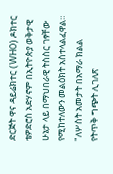ድርጅት ዋና ዳይሬክተር (WHO) ዶክተር ቴዎድሮስ አድሃኖም በኢትዮጵያ ወቅታዊ ሁኔታ ላይ በማህበራዊ ትስስር ገፃቸው የሚከተለውን መልዕክት አስተላልፈዋል። "ለሦስት አመታት በአማራ ክልል የትጥቅ ግጭት ሊገለጽ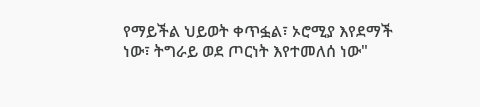የማይችል ህይወት ቀጥፏል፣ ኦሮሚያ እየደማች ነው፣ ትግራይ ወደ ጦርነት እየተመለሰ ነው"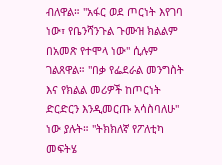ብለዋል። "አፋር ወደ ጦርነት እየገባ ነው፣ የቤንሻንጉል ጉሙዝ ክልልም በአመጽ የተሞላ ነው" ሲሉም ገልጸዋል። "በቃ የፌደራል መንግስት እና የክልል መሪዎች ከጦርነት ድርድርን እንዲመርጡ አሳስባለሁ" ነው ያሉት። "ትክክለኛ የፖለቲካ መፍትሄ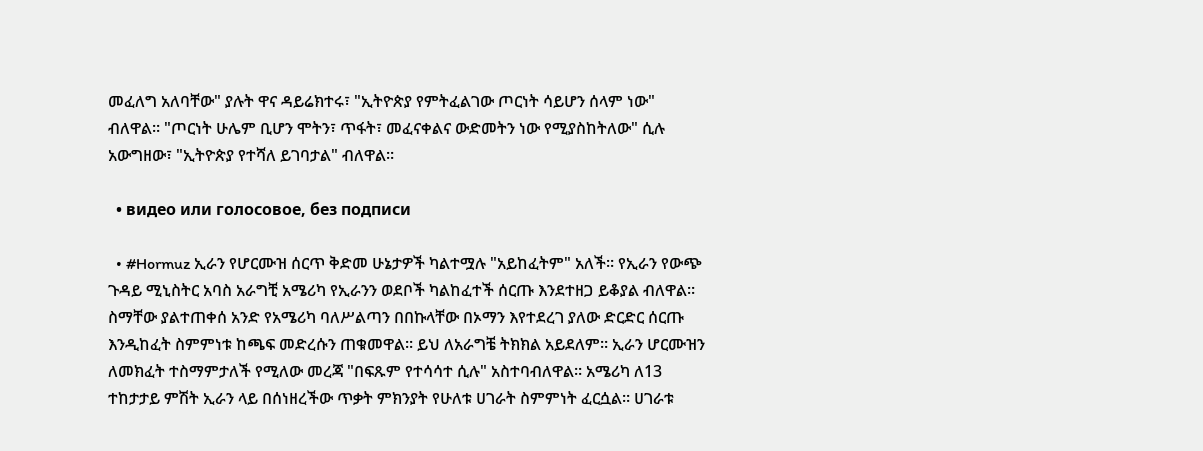መፈለግ አለባቸው" ያሉት ዋና ዳይሬክተሩ፣ "ኢትዮጵያ የምትፈልገው ጦርነት ሳይሆን ሰላም ነው" ብለዋል። "ጦርነት ሁሌም ቢሆን ሞትን፣ ጥፋት፣ መፈናቀልና ውድመትን ነው የሚያስከትለው" ሲሉ አውግዘው፣ "ኢትዮጵያ የተሻለ ይገባታል" ብለዋል።

  • видео или голосовое, без подписи

  • #Hormuz ኢራን የሆርሙዝ ሰርጥ ቅድመ ሁኔታዎች ካልተሟሉ "አይከፈትም" አለች። የኢራን የውጭ ጉዳይ ሚኒስትር አባስ አራግቺ አሜሪካ የኢራንን ወደቦች ካልከፈተች ሰርጡ እንደተዘጋ ይቆያል ብለዋል። ስማቸው ያልተጠቀሰ አንድ የአሜሪካ ባለሥልጣን በበኩላቸው በኦማን እየተደረገ ያለው ድርድር ሰርጡ እንዲከፈት ስምምነቱ ከጫፍ መድረሱን ጠቁመዋል። ይህ ለአራግቼ ትክክል አይደለም። ኢራን ሆርሙዝን ለመክፈት ተስማምታለች የሚለው መረጃ "በፍጹም የተሳሳተ ሲሉ" አስተባብለዋል። አሜሪካ ለ13 ተከታታይ ምሽት ኢራን ላይ በሰነዘረችው ጥቃት ምክንያት የሁለቱ ሀገራት ስምምነት ፈርሷል። ሀገራቱ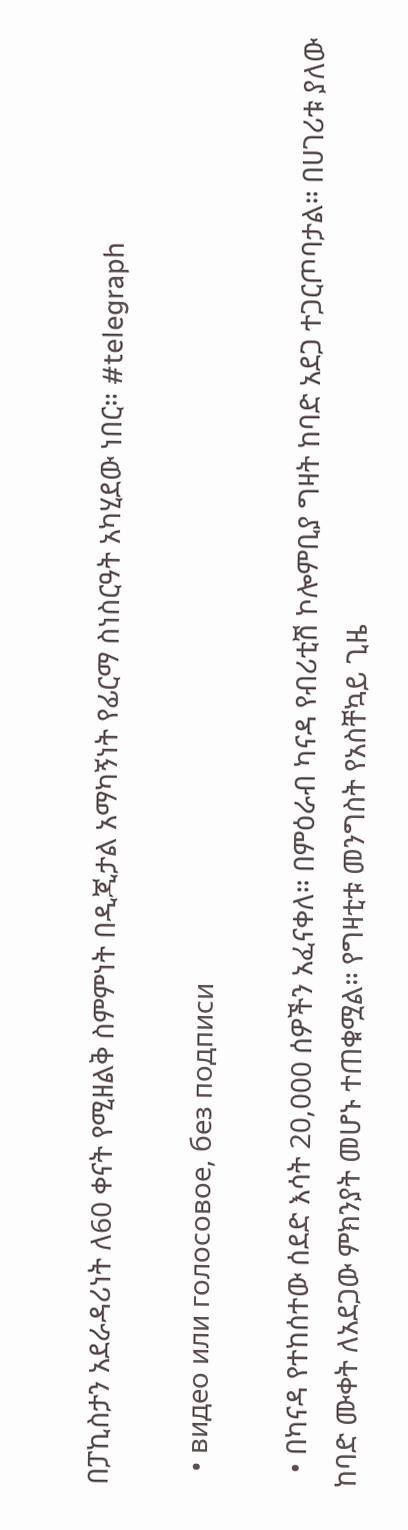በፓኪስታን አደራዳሪነት ለ60 ቀናት የሚዘልቅ ስምምነት በዲጂታል አማካኝነት የፊርማ ስነስርዓት አካሂደው ነበር። #telegraph

  • видео или голосовое, без подписи

  • በካናዳ የተከሰተው ሰደድ እሳት 20,000 ሰዎችን አፈናቀለ። በምዕራብ ካናዳ የብሪቲሽ ኮሎምቢያ ግዛት ከባድ አደጋ ተጋርጦባታል። በሀገሪቱ ያለው ከባድ ሙቀት ለአደጋው ምክንያት መሆኑ ተጠቁሟል። የግዛቲቱ መንግስት የአስቸኳይ ጊዜ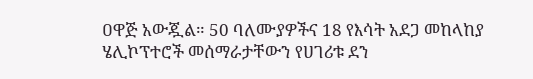ዐዋጅ አውጇል። 50 ባለሙያዎችና 18 የእሳት አደጋ መከላከያ ሄሊኮፕተሮች መሰማራታቸውን የሀገሪቱ ደን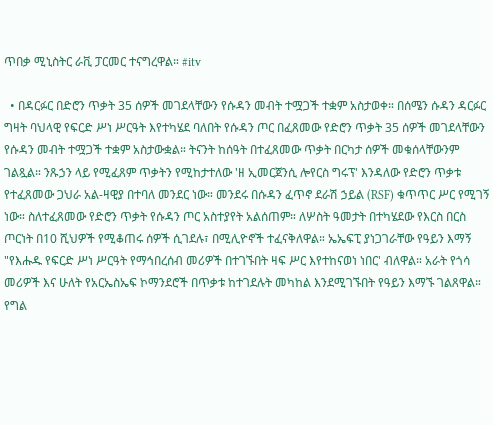ጥበቃ ሚኒስትር ራቪ ፓርመር ተናግረዋል። #itv

  • በዳርፉር በድሮን ጥቃት 35 ሰዎች መገደላቸውን የሱዳን መብት ተሟጋች ተቋም አስታወቀ። በሰሜን ሱዳን ዳርፉር ግዛት ባህላዊ የፍርድ ሥነ ሥርዓት እየተካሄደ ባለበት የሱዳን ጦር በፈጸመው የድሮን ጥቃት 35 ሰዎች መገደላቸውን የሱዳን መብት ተሟጋች ተቋም አስታውቋል። ትናንት ከሰዓት በተፈጸመው ጥቃት በርካታ ሰዎች መቁሰላቸውንም ገልጿል። ንጹኃን ላይ የሚፈጸም ጥቃትን የሚከታተለው 'ዘ ኢመርጀንሲ ሎየርስ ግሩፕ' እንዳለው የድሮን ጥቃቱ የተፈጸመው ጋህራ አል-ዛዊያ በተባለ መንደር ነው። መንደሩ በሱዳን ፈጥኖ ደራሽ ኃይል (RSF) ቁጥጥር ሥር የሚገኝ ነው። ስለተፈጸመው የድሮን ጥቃት የሱዳን ጦር አስተያየት አልሰጠም። ለሦስት ዓመታት በተካሄደው የእርስ በርስ ጦርነት በ10 ሺህዎች የሚቆጠሩ ሰዎች ሲገደሉ፣ በሚሊዮኖች ተፈናቅለዋል። ኤኤፍፒ ያነጋገራቸው የዓይን እማኝ "የእሑዱ የፍርድ ሥነ ሥርዓት የማኅበረሰብ መሪዎች በተገኙበት ዛፍ ሥር እየተከናወነ ነበር' ብለዋል። አራት የጎሳ መሪዎች እና ሁለት የአርኤስኤፍ ኮማንደሮች በጥቃቱ ከተገደሉት መካከል እንደሚገኙበት የዓይን እማኙ ገልጸዋል። የግል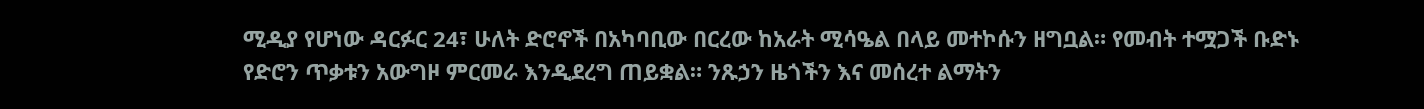ሚዲያ የሆነው ዳርፉር 24፣ ሁለት ድሮኖች በአካባቢው በርረው ከአራት ሚሳዔል በላይ መተኮሱን ዘግቧል። የመብት ተሟጋች ቡድኑ የድሮን ጥቃቱን አውግዞ ምርመራ እንዲደረግ ጠይቋል። ንጹኃን ዜጎችን እና መሰረተ ልማትን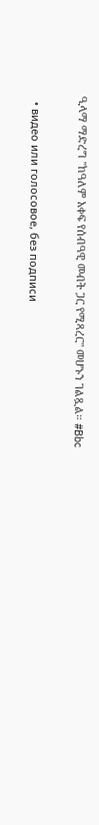ዒላማ ማድረግ "ከዓለም አቀፍ የሰብዓዊ መብት ጋር የሚጻረር" መሆኑን ገልጿል። #Bbc

  • видео или голосовое, без подписи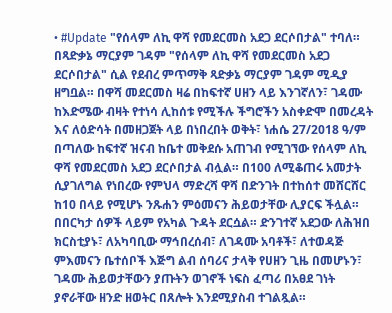• #Update "የሰላም ለኪ ዋሻ የመደርመስ አደጋ ደርሶበታል" ተባለ። በጻድቃኔ ማርያም ገዳም "የሰላም ለኪ ዋሻ የመደርመስ አደጋ ደርሶበታል" ሲል የደብረ ምጥማቅ ጻድቃኔ ማርያም ገዳም ሚዲያ ዘግቧል። በዋሻ መደርመስ ዛሬ በከፍተኛ ሀዘን ላይ እንገኛለን፣ ገዳሙ ከእድሜው ብዛት የተነሳ ሊከሰቱ የሚችሉ ችግሮችን አስቀድሞ በመረዳት እና ለዕድሳት በመዘጋጀት ላይ በነበረበት ወቅት፣ ነሐሴ 27/2018 ዓ/ም በጣለው ከፍተኛ ዝናብ ከቤተ መቅደሱ አጠገብ የሚገኘው የሰላም ለኪ ዋሻ የመደርመስ አደጋ ደርሶበታል ብሏል። በ100 ለሚቆጠሩ አመታት ሲያገለግል የነበረው የምህላ ማድረሻ ዋሻ በድንገት በተከሰተ መሸርሸር ከ10 በላይ የሚሆኑ ንጹሐን ምዕመናን ሕይወታቸው ሊያርፍ ችሏል። በበርካታ ሰዎች ላይም የአካል ጉዳት ደርሷል። ድንገተኛ አደጋው ለሕዝበ ክርስቲያኑ፣ ለአካባቢው ማኅበረሰብ፣ ለገዳሙ አባቶች፣ ለተወዳጅ ምእመናን ቤተሰቦች እጅግ ልብ ሰባሪና ታላቅ የሀዘን ጊዜ በመሆኑን፣ ገዳሙ ሕይወታቸውን ያጡትን ወገኖች ነፍስ ፈጣሪ በአፀደ ገነት ያኖራቸው ዘንድ ዘወትር በጸሎት እንደሚያስብ ተገልጿል።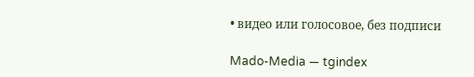• видео или голосовое, без подписи

Mado-Media — tgindex